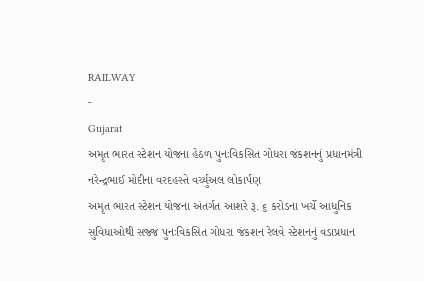RAILWAY
-
Gujarat
અમૃત ભારત સ્ટેશન યોજના હેઠળ પુનઃવિકસિત ગોધરા જંકશનનું પ્રધાનમંત્રી નરેન્દ્રભાઈ મોદીના વરદહસ્તે વર્ચ્યુઅલ લોકાર્પણ
અમૃત ભારત સ્ટેશન યોજના અંતર્ગત આશરે રૂ. ૬ કરોડના ખર્ચે આધુનિક સુવિધાઓથી સજ્જ પુનઃવિકસિત ગોધરા જંકશન રેલવે સ્ટેશનનું વડાપ્રધાન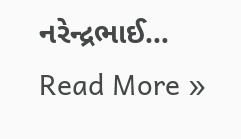નરેન્દ્રભાઈ…
Read More »